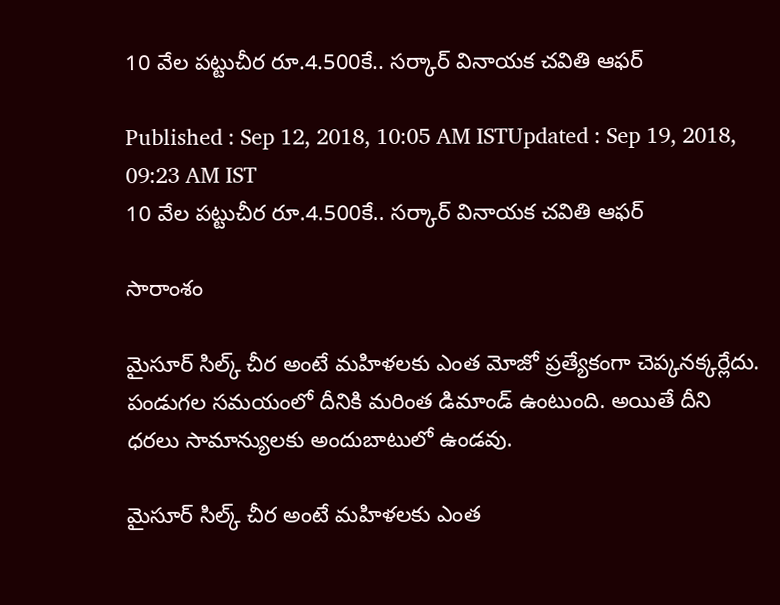10 వేల పట్టుచీర రూ.4.500కే.. సర్కార్ వినాయక చవితి ఆఫర్

Published : Sep 12, 2018, 10:05 AM ISTUpdated : Sep 19, 2018, 09:23 AM IST
10 వేల పట్టుచీర రూ.4.500కే.. సర్కార్ వినాయక చవితి ఆఫర్

సారాంశం

మైసూర్ సిల్క్ చీర అంటే మహిళలకు ఎంత మోజో ప్రత్యేకంగా చెప్కనక్కర్లేదు. పండుగల సమయంలో దీనికి మరింత డిమాండ్ ఉంటుంది. అయితే దీని ధరలు సామాన్యులకు అందుబాటులో ఉండవు.

మైసూర్ సిల్క్ చీర అంటే మహిళలకు ఎంత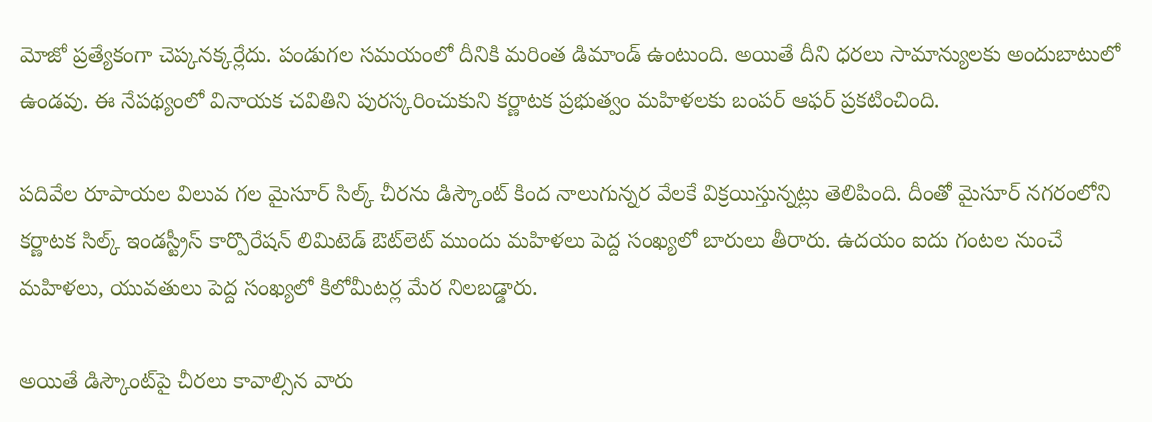మోజో ప్రత్యేకంగా చెప్కనక్కర్లేదు. పండుగల సమయంలో దీనికి మరింత డిమాండ్ ఉంటుంది. అయితే దీని ధరలు సామాన్యులకు అందుబాటులో ఉండవు. ఈ నేపథ్యంలో వినాయక చవితిని పురస్కరించుకుని కర్ణాటక ప్రభుత్వం మహిళలకు బంపర్ ఆఫర్ ప్రకటించింది.

పదివేల రూపాయల విలువ గల మైసూర్ సిల్క్ చీరను డిస్కౌంట్ కింద నాలుగున్నర వేలకే విక్రయిస్తున్నట్లు తెలిపింది. దీంతో మైసూర్ నగరంలోని కర్ణాటక సిల్క్ ఇండస్ట్రీస్ కార్పొరేషన్ లిమిటెడ్ ఔట్‌లెట్‌ ముందు మహిళలు పెద్ద సంఖ్యలో బారులు తీరారు. ఉదయం ఐదు గంటల నుంచే మహిళలు, యువతులు పెద్ద సంఖ్యలో కిలోమీటర్ల మేర నిలబడ్డారు.

అయితే డిస్కౌంట్‌పై చీరలు కావాల్సిన వారు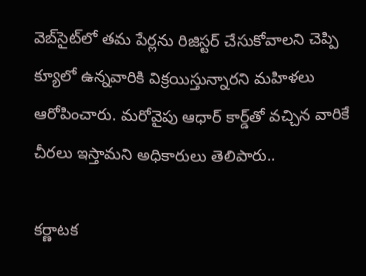వెబ్‌సైట్‌లో తమ పేర్లను రిజిస్టర్ చేసుకోవాలని చెప్పి క్యూలో ఉన్నవారికి విక్రయిస్తున్నారని మహిళలు ఆరోపించారు. మరోవైపు ఆధార్ కార్డ్‌తో వచ్చిన వారికే చీరలు ఇస్తామని అధికారులు తెలిపారు..

కర్ణాటక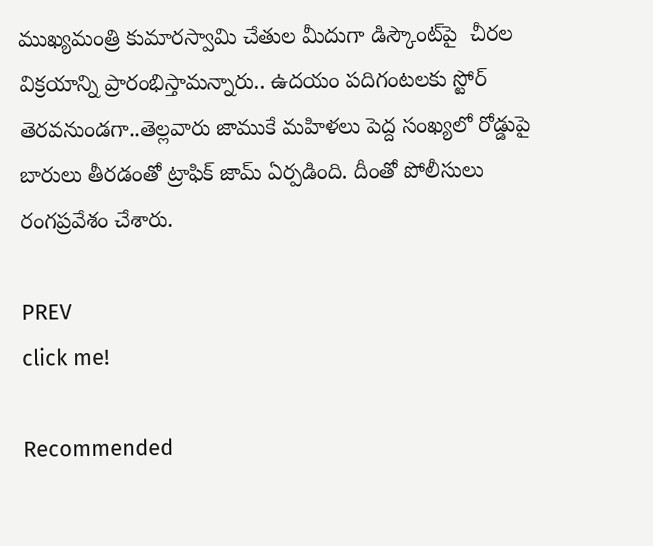ముఖ్యమంత్రి కుమారస్వామి చేతుల మీదుగా డిస్కౌంట్‌పై  చీరల విక్రయాన్ని ప్రారంభిస్తామన్నారు.. ఉదయం పదిగంటలకు స్టోర్ తెరవనుండగా..తెల్లవారు జాముకే మహిళలు పెద్ద సంఖ్యలో రోడ్డుపై బారులు తీరడంతో ట్రాఫిక్ జామ్ ఏర్పడింది. దీంతో పోలీసులు రంగప్రవేశం చేశారు.

PREV
click me!

Recommended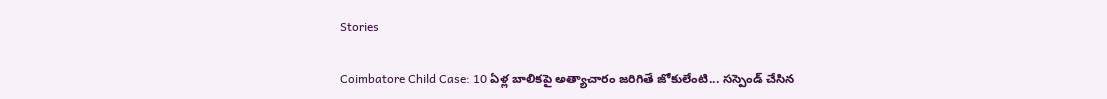Stories

Coimbatore Child Case: 10 ఏళ్ల బాలికపై అత్యాచారం జరిగితే జోకులేంటి... సస్పెండ్ చేసిన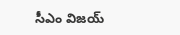సీఎం విజయ్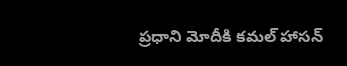ప్రధాని మోదీకి కమల్ హాసన్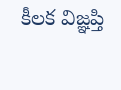కీలక విజ్ఞప్తి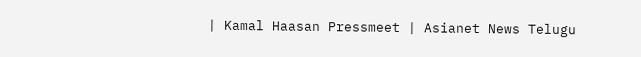| Kamal Haasan Pressmeet | Asianet News Telugu